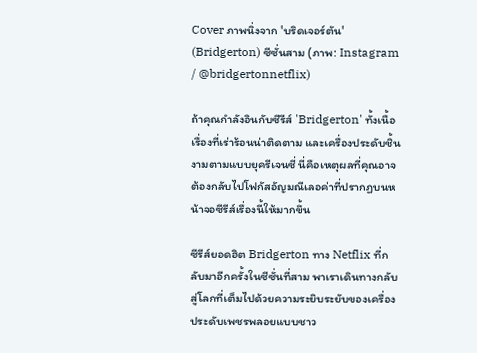Cover ภาพนิ่งจาก 'บริดเจอร์ตัน' (Bridgerton) ซีซั่นสาม (ภาพ: Instagram / @bridgertonnetflix)

ถ้าคุณกำลังอินกับซีรีส์ 'Bridgerton' ทั้งเนื้อเรื่องที่เร่าร้อนน่าติดตาม และเครื่องประดับชิ้นงามตามแบบยุครีเจนซี่ นี่คือเหตุผลที่คุณอาจต้องกลับไปโฟกัสอัญมณีเลอค่าที่ปรากฏบนหน้าจอซีรีส์เรื่องนี้ให้มากขึ้น

ซีรีส์ยอดฮิต Bridgerton ทาง Netflix ที่กลับมาอีกครั้งในซีซั่นที่สาม พาเราเดินทางกลับสู่โลกที่เต็มไปด้วยความระยิบระยับของเครื่องประดับเพชรพลอยแบบชาว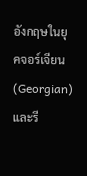อังกฤษในยุคจอร์เจียน (Georgian) และรี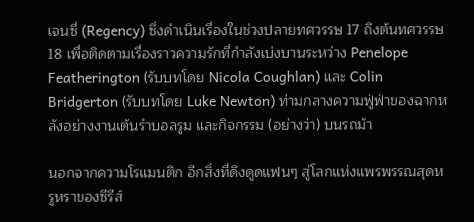เจนซี่ (Regency) ซึ่งดำเนินเรื่องในช่วงปลายทศวรรษ 17 ถึงต้นทศวรรษ 18 เพื่อติดตามเรื่องราวความรักที่กำลังเบ่งบานระหว่าง Penelope Featherington (รับบทโดย Nicola Coughlan) และ Colin Bridgerton (รับบทโดย Luke Newton) ท่ามกลางความฟู่ฟ่าของฉากหลังอย่างงานเต้นรำบอลรูม และกิจกรรม (อย่างว่า) บนรถม้า

นอกจากความโรแมนติก อีกสิ่งที่ดึงดูดแฟนๆ สู่โลกแห่งแพรพรรณสุดหรูหราของซีรีส์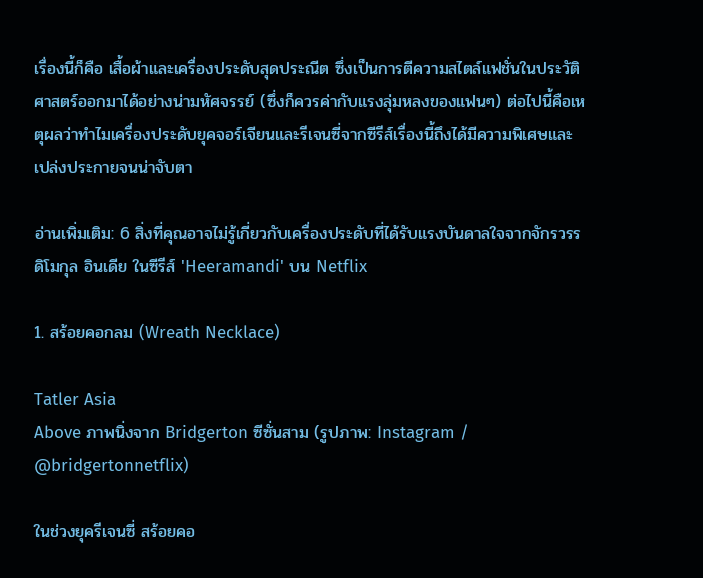เรื่องนี้ก็คือ เสื้อผ้าและเครื่องประดับสุดประณีต ซึ่งเป็นการตีความสไตล์แฟชั่นในประวัติศาสตร์ออกมาได้อย่างน่ามหัศจรรย์ (ซึ่งก็ควรค่ากับแรงลุ่มหลงของแฟนๆ) ต่อไปนี้คือเหตุผลว่าทำไมเครื่องประดับยุคจอร์เจียนและรีเจนซี่จากซีรีส์เรื่องนี้ถึงได้มีความพิเศษและเปล่งประกายจนน่าจับตา

อ่านเพิ่มเติม: 6 สิ่งที่คุณอาจไม่รู้เกี่ยวกับเครื่องประดับที่ได้รับแรงบันดาลใจจากจักรวรรดิโมกุล อินเดีย ในซีรีส์ 'Heeramandi' บน Netflix

1. สร้อยคอกลม (Wreath Necklace)

Tatler Asia
Above ภาพนิ่งจาก Bridgerton ซีซั่นสาม (รูปภาพ: Instagram / @bridgertonnetflix)

ในช่วงยุครีเจนซี่ สร้อยคอ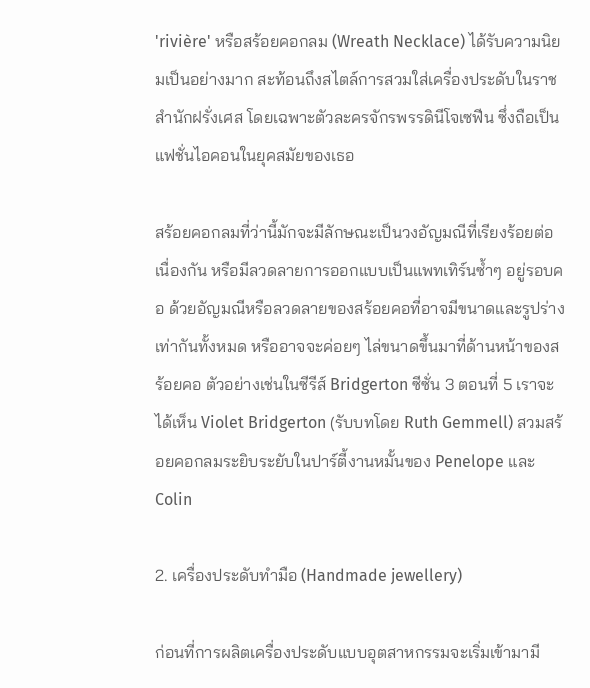'rivière' หรือสร้อยคอกลม (Wreath Necklace) ได้รับความนิยมเป็นอย่างมาก สะท้อนถึงสไตล์การสวมใส่เครื่องประดับในราชสำนักฝรั่งเศส โดยเฉพาะตัวละครจักรพรรดินีโจเซฟีน ซึ่งถือเป็นแฟชั่นไอคอนในยุคสมัยของเธอ

สร้อยคอกลมที่ว่านี้มักจะมีลักษณะเป็นวงอัญมณีที่เรียงร้อยต่อเนื่องกัน หรือมีลวดลายการออกแบบเป็นแพทเทิร์นซ้ำๆ อยู่รอบคอ ด้วยอัญมณีหรือลวดลายของสร้อยคอที่อาจมีขนาดและรูปร่างเท่ากันทั้งหมด หรืออาจจะค่อยๆ ไล่ขนาดขึ้นมาที่ด้านหน้าของสร้อยคอ ตัวอย่างเช่นในซีรีส์ Bridgerton ซีซั่น 3 ตอนที่ 5 เราจะได้เห็น Violet Bridgerton (รับบทโดย Ruth Gemmell) สวมสร้อยคอกลมระยิบระยับในปาร์ตี้งานหมั้นของ Penelope และ Colin

2. เครื่องประดับทำมือ (Handmade jewellery)

ก่อนที่การผลิตเครื่องประดับแบบอุตสาหกรรมจะเริ่มเข้ามามี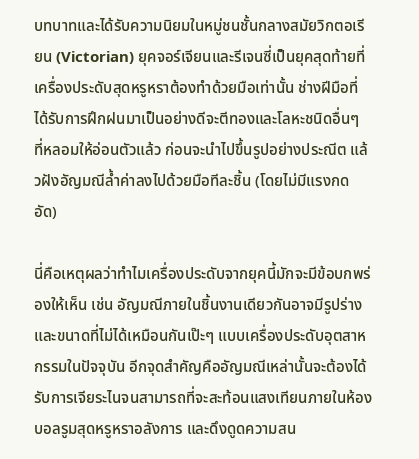บทบาทและได้รับความนิยมในหมู่ชนชั้นกลางสมัยวิกตอเรียน (Victorian) ยุคจอร์เจียนและรีเจนซี่เป็นยุคสุดท้ายที่เครื่องประดับสุดหรูหราต้องทำด้วยมือเท่านั้น ช่างฝีมือที่ได้รับการฝึกฝนมาเป็นอย่างดีจะตีทองและโลหะชนิดอื่นๆ ที่หลอมให้อ่อนตัวแล้ว ก่อนจะนำไปขึ้นรูปอย่างประณีต แล้วฝังอัญมณีล้ำค่าลงไปด้วยมือทีละชิ้น (โดยไม่มีแรงกดอัด)

นี่คือเหตุผลว่าทำไมเครื่องประดับจากยุคนี้มักจะมีข้อบกพร่องให้เห็น เช่น อัญมณีภายในชิ้นงานเดียวกันอาจมีรูปร่างและขนาดที่ไม่ได้เหมือนกันเป๊ะๆ แบบเครื่องประดับอุตสาหกรรมในปัจจุบัน อีกจุดสำคัญคืออัญมณีเหล่านั้นจะต้องได้รับการเจียระไนจนสามารถที่จะสะท้อนแสงเทียนภายในห้องบอลรูมสุดหรูหราอลังการ และดึงดูดความสน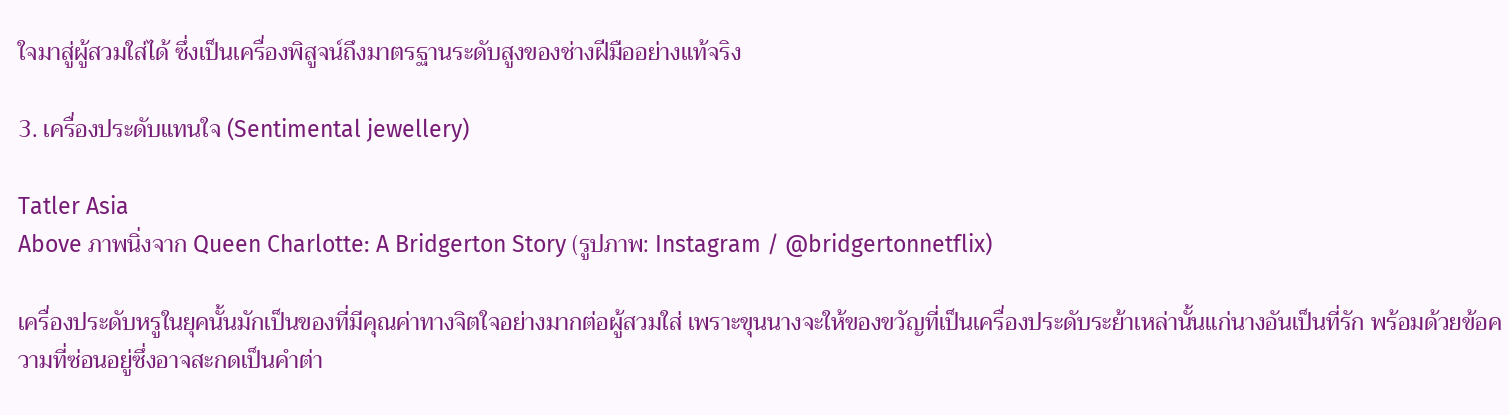ใจมาสู่ผู้สวมใส่ได้ ซึ่งเป็นเครื่องพิสูจน์ถึงมาตรฐานระดับสูงของช่างฝีมืออย่างแท้จริง

3. เครื่องประดับแทนใจ (Sentimental jewellery)

Tatler Asia
Above ภาพนิ่งจาก Queen Charlotte: A Bridgerton Story (รูปภาพ: Instagram / @bridgertonnetflix)

เครื่องประดับหรูในยุคนั้นมักเป็นของที่มีคุณค่าทางจิตใจอย่างมากต่อผู้สวมใส่ เพราะขุนนางจะให้ของขวัญที่เป็นเครื่องประดับระย้าเหล่านั้นแก่นางอันเป็นที่รัก พร้อมด้วยข้อความที่ซ่อนอยู่ซึ่งอาจสะกดเป็นคำต่า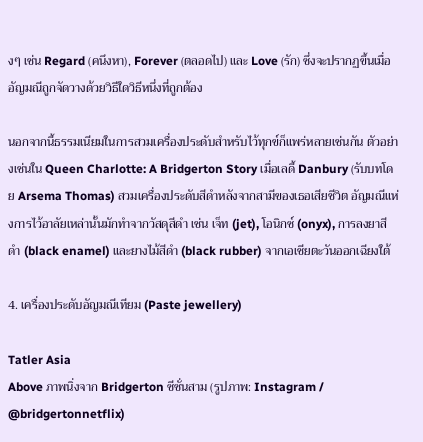งๆ เช่น Regard (คนึงหา), Forever (ตลอดไป) และ Love (รัก) ซึ่งจะปรากฏขึ้นเมื่ออัญมณีถูกจัดวางด้วยวิธีใดวิธีหนึ่งที่ถูกต้อง

นอกจากนี้ธรรมเนียมในการสวมเครื่องประดับสำหรับไว้ทุกข์ก็แพร่หลายเช่นกัน ตัวอย่างเช่นใน Queen Charlotte: A Bridgerton Story เมื่อเลดี้ Danbury (รับบทโดย Arsema Thomas) สวมเครื่องประดับสีดำหลังจากสามีของเธอเสียชีวิต อัญมณีแห่งการไว้อาลัยเหล่านั้นมักทำจากวัสดุสีดำ เช่น เจ็ท (jet), โอนิกซ์ (onyx), การลงยาสีดำ (black enamel) และยางไม้สีดำ (black rubber) จากเอเชียตะวันออกเฉียงใต้

4. เครื่องประดับอัญมณีเทียม (Paste jewellery)

Tatler Asia
Above ภาพนิ่งจาก Bridgerton ซีซั่นสาม (รูปภาพ: Instagram / @bridgertonnetflix)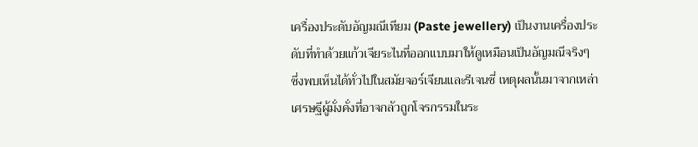เครื่องประดับอัญมณีเทียม (Paste jewellery) เป็นงานเครื่องประดับที่ทำด้วยแก้วเจียระไนที่ออกแบบมาให้ดูเหมือนเป็นอัญมณีจริงๆ ซึ่งพบเห็นได้ทั่วไปในสมัยจอร์เจียนและรีเจนซี่ เหตุผลนั้นมาจากเหล่าเศรษฐีผู้มั่งคั่งที่อาจกลัวถูกโจรกรรมในระ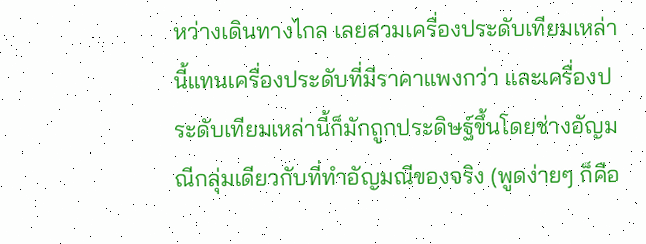หว่างเดินทางไกล เลยสวมเครื่องประดับเทียมเหล่านี้แทนเครื่องประดับที่มีราคาแพงกว่า และเครื่องประดับเทียมเหล่านี้ก็มักถูกประดิษฐ์ขึ้นโดยช่างอัญมณีกลุ่มเดียวกับที่ทำอัญมณีของจริง (พูดง่ายๆ ก็คือ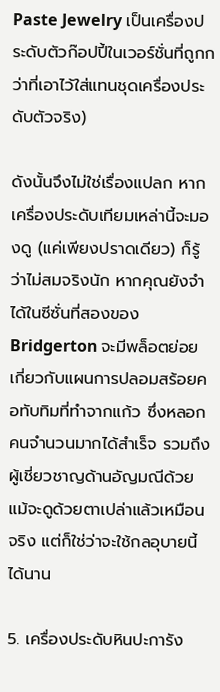Paste Jewelry เป็นเครื่องประดับตัวก๊อปปี้ในเวอร์ชั่นที่ถูกกว่าที่เอาไว้ใส่แทนชุดเครื่องประดับตัวจริง)

ดังนั้นจึงไม่ใช่เรื่องแปลก หากเครื่องประดับเทียมเหล่านี้จะมองดู (แค่เพียงปราดเดียว) ก็รู้ว่าไม่สมจริงนัก หากคุณยังจำได้ในซีซั่นที่สองของ Bridgerton จะมีพล็อตย่อยเกี่ยวกับแผนการปลอมสร้อยคอทับทิมที่ทำจากแก้ว ซึ่งหลอกคนจำนวนมากได้สำเร็จ รวมถึงผู้เชี่ยวชาญด้านอัญมณีด้วย แม้จะดูด้วยตาเปล่าแล้วเหมือนจริง แต่ก็ใช่ว่าจะใช้กลอุบายนี้ได้นาน

5. เครื่องประดับหินปะการัง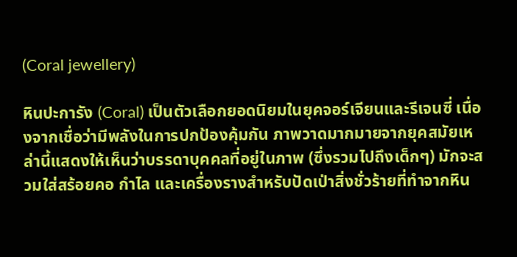(Coral jewellery)

หินปะการัง (Coral) เป็นตัวเลือกยอดนิยมในยุคจอร์เจียนและรีเจนซี่ เนื่องจากเชื่อว่ามีพลังในการปกป้องคุ้มกัน ภาพวาดมากมายจากยุคสมัยเหล่านี้แสดงให้เห็นว่าบรรดาบุคคลที่อยู่ในภาพ (ซึ่งรวมไปถึงเด็กๆ) มักจะสวมใส่สร้อยคอ กำไล และเครื่องรางสำหรับปัดเป่าสิ่งชั่วร้ายที่ทำจากหิน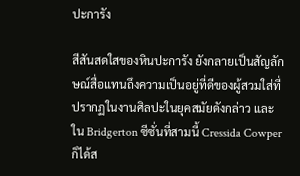ปะการัง

สีสันสดใสของหินปะการัง ยังกลายเป็นสัญลักษณ์สื่อแทนถึงความเป็นอยู่ที่ดีของผู้สวมใส่ที่ปรากฏในงานศิลปะในยุคสมัยดังกล่าว และใน Bridgerton ซีซั่นที่สามนี้ Cressida Cowper ก็ได้ส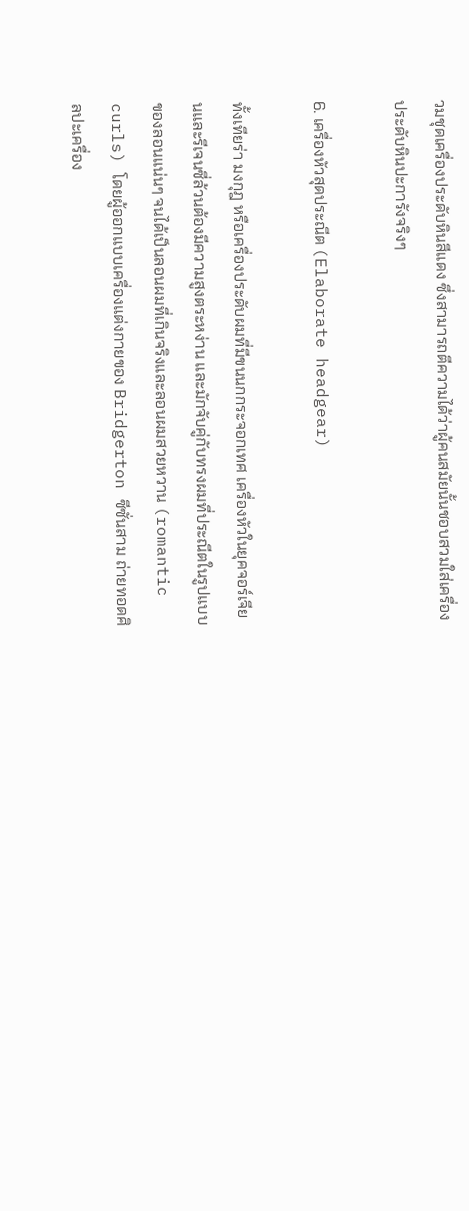วมชุดเครื่องประดับหินสีแดง ซึ่งสามารถตีความได้ว่าผู้คนสมัยนั้นชอบสวมใส่เครื่องประดับหินปะการังจริงๆ

6. เครื่องหัวสุดประณีต (Elaborate headgear)

ทั้งเทียร่า มงกุฎ หรือเครื่องประดับผมที่มีขนนกกระจอกเทศ เครื่องหัวในยุคจอร์เจียนและรีเจนซี่ล้วนต้องมีความสูงตระหง่าน และมักจับคู่กับทรงผมที่ประณีตในรูปแบบของลอนแน่นๆ จนได้เป็นลอนผมที่เกินจริงและลอนผมสวยหวาน (romantic curls) โดยผู้ออกแบบเครื่องแต่งกายของ Bridgerton ซีซั่นสาม ถ่ายทอดศิลปะเครื่อง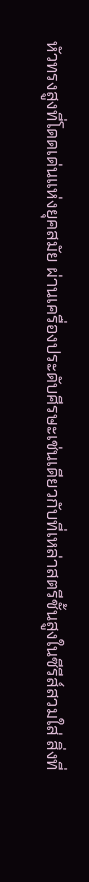หัวทรงสูงที่โดดเด่นแห่งยุคสมัย ผ่านเครื่องประดับศีรษะเช่นเดียวกับที่เหล่าสตรีชั้นสูงในซีรีส์สวมใส่ สิ่งที่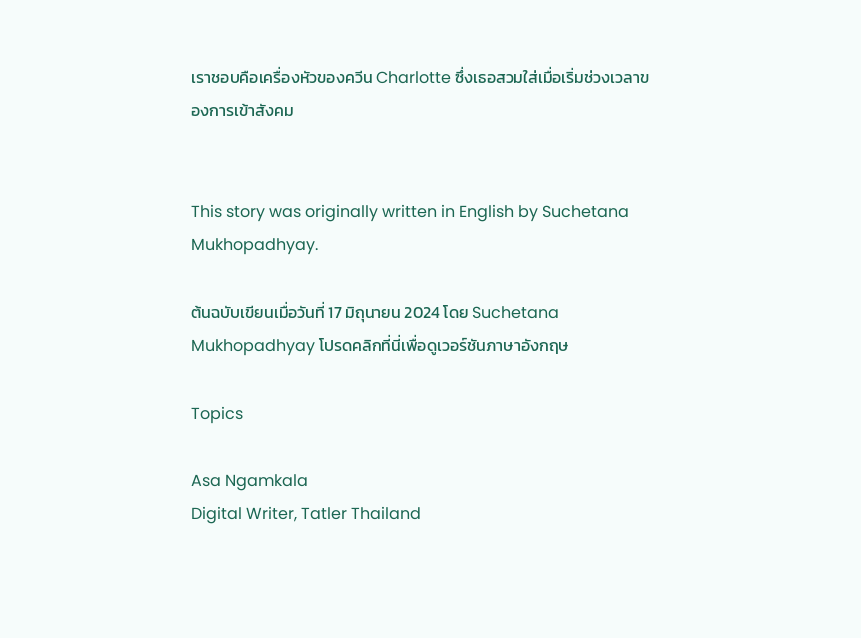เราชอบคือเครื่องหัวของควีน Charlotte ซึ่งเธอสวมใส่เมื่อเริ่มช่วงเวลาของการเข้าสังคม


This story was originally written in English by Suchetana Mukhopadhyay.

ต้นฉบับเขียนเมื่อวันที่ 17 มิถุนายน 2024 โดย Suchetana Mukhopadhyay โปรดคลิกที่นี่เพื่อดูเวอร์ชันภาษาอังกฤษ

Topics

Asa Ngamkala
Digital Writer, Tatler Thailand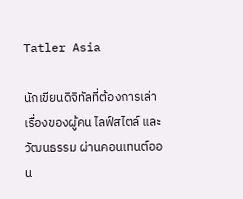Tatler Asia

นักเขียนดิจิทัลที่ต้องการเล่าเรื่องของผู้คน ไลฟ์สไตล์ และวัฒนธรรม ผ่านคอนเทนต์ออน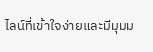ไลน์ที่เข้าใจง่ายและมีมุมม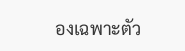องเฉพาะตัว